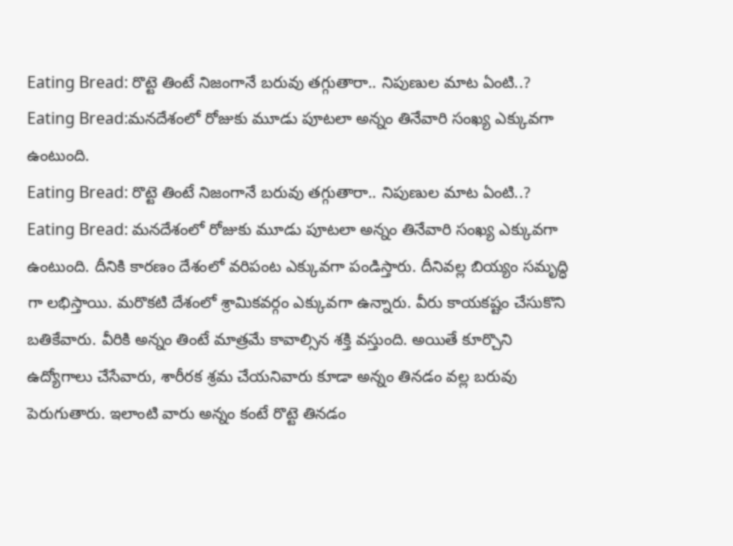Eating Bread: రొట్టె తింటే నిజంగానే బరువు తగ్గుతారా.. నిపుణుల మాట ఏంటి..?
Eating Bread:మనదేశంలో రోజుకు మూడు పూటలా అన్నం తినేవారి సంఖ్య ఎక్కువగా ఉంటుంది.
Eating Bread: రొట్టె తింటే నిజంగానే బరువు తగ్గుతారా.. నిపుణుల మాట ఏంటి..?
Eating Bread: మనదేశంలో రోజుకు మూడు పూటలా అన్నం తినేవారి సంఖ్య ఎక్కువగా ఉంటుంది. దీనికి కారణం దేశంలో వరిపంట ఎక్కువగా పండిస్తారు. దీనివల్ల బియ్యం సమృద్ధి గా లభిస్తాయి. మరొకటి దేశంలో శ్రామికవర్గం ఎక్కువగా ఉన్నారు. వీరు కాయకష్టం చేసుకొని బతికేవారు. వీరికి అన్నం తింటే మాత్రమే కావాల్సిన శక్తి వస్తుంది. అయితే కూర్చొని ఉద్యోగాలు చేసేవారు, శారీరక శ్రమ చేయనివారు కూడా అన్నం తినడం వల్ల బరువు పెరుగుతారు. ఇలాంటి వారు అన్నం కంటే రొట్టె తినడం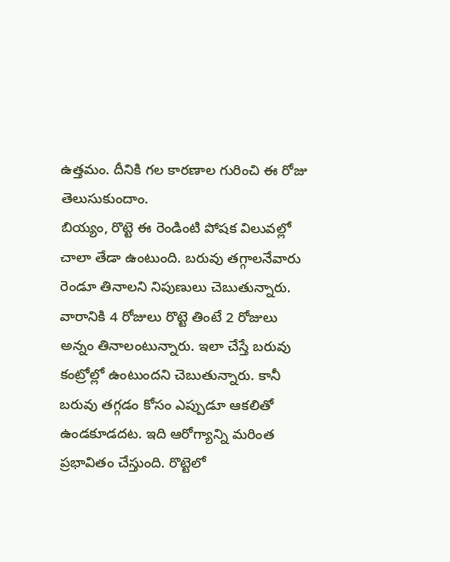ఉత్తమం. దీనికి గల కారణాల గురించి ఈ రోజు తెలుసుకుందాం.
బియ్యం, రొట్టె ఈ రెండింటి పోషక విలువల్లో చాలా తేడా ఉంటుంది. బరువు తగ్గాలనేవారు రెండూ తినాలని నిపుణులు చెబుతున్నారు. వారానికి 4 రోజులు రొట్టె తింటే 2 రోజులు అన్నం తినాలంటున్నారు. ఇలా చేస్తే బరువు కంట్రోల్లో ఉంటుందని చెబుతున్నారు. కానీ బరువు తగ్గడం కోసం ఎప్పుడూ ఆకలితో ఉండకూడదట. ఇది ఆరోగ్యాన్ని మరింత ప్రభావితం చేస్తుంది. రొట్టెలో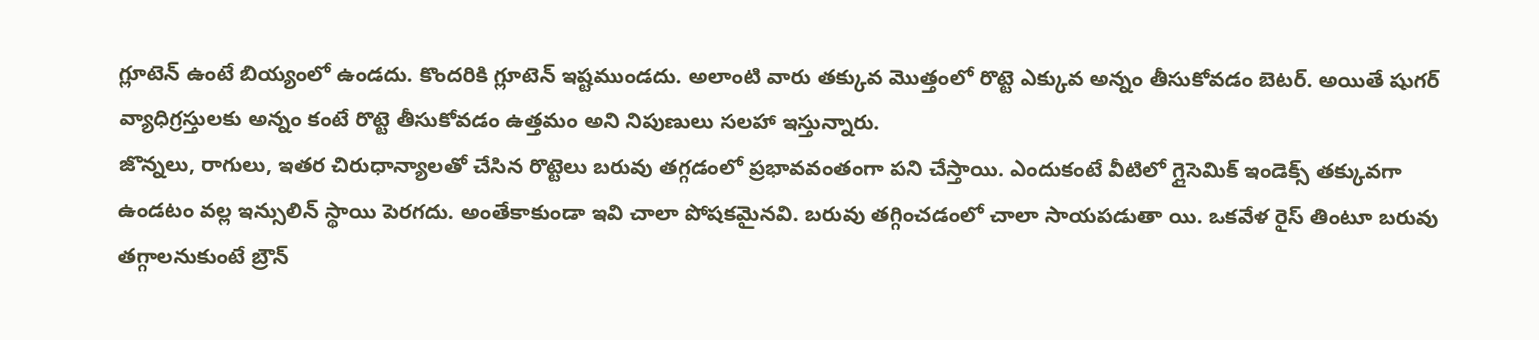గ్లూటెన్ ఉంటే బియ్యంలో ఉండదు. కొందరికి గ్లూటెన్ ఇష్టముండదు. అలాంటి వారు తక్కువ మొత్తంలో రొట్టె ఎక్కువ అన్నం తీసుకోవడం బెటర్. అయితే షుగర్ వ్యాధిగ్రస్తులకు అన్నం కంటే రొట్టె తీసుకోవడం ఉత్తమం అని నిపుణులు సలహా ఇస్తున్నారు.
జొన్నలు, రాగులు, ఇతర చిరుధాన్యాలతో చేసిన రొట్టెలు బరువు తగ్గడంలో ప్రభావవంతంగా పని చేస్తాయి. ఎందుకంటే వీటిలో గ్లైసెమిక్ ఇండెక్స్ తక్కువగా ఉండటం వల్ల ఇన్సులిన్ స్థాయి పెరగదు. అంతేకాకుండా ఇవి చాలా పోషకమైనవి. బరువు తగ్గించడంలో చాలా సాయపడుతా యి. ఒకవేళ రైస్ తింటూ బరువు తగ్గాలనుకుంటే బ్రౌన్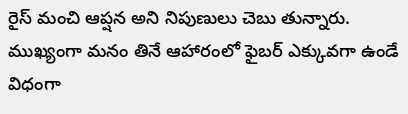రైస్ మంచి ఆప్షన అని నిపుణులు చెబు తున్నారు. ముఖ్యంగా మనం తినే ఆహారంలో ఫైబర్ ఎక్కువగా ఉండే విధంగా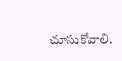చూసుకోవాలి.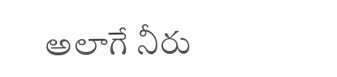అలాగే నీరు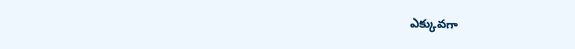ఎక్కువగా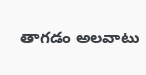తాగడం అలవాటు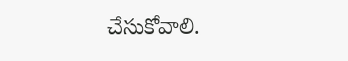చేసుకోవాలి.